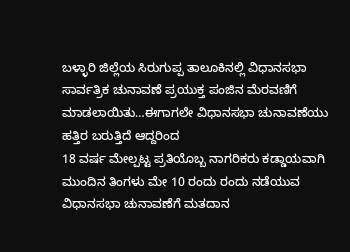ಬಳ್ಳಾರಿ ಜಿಲ್ಲೆಯ ಸಿರುಗುಪ್ಪ ತಾಲೂಕಿನಲ್ಲಿ ವಿಧಾನಸಭಾ ಸಾರ್ವತ್ರಿಕ ಚುನಾವಣೆ ಪ್ರಯುಕ್ತ ಪಂಜಿನ ಮೆರವಣಿಗೆ ಮಾಡಲಾಯಿತು…ಈಗಾಗಲೇ ವಿಧಾನಸಭಾ ಚುನಾವಣೆಯು ಹತ್ತಿರ ಬರುತ್ತಿದೆ ಆದ್ದರಿಂದ
18 ವರ್ಷ ಮೇಲ್ಪಟ್ಟ ಪ್ರತಿಯೊಬ್ಬ ನಾಗರಿಕರು ಕಡ್ಡಾಯವಾಗಿ ಮುಂದಿನ ತಿಂಗಳು ಮೇ 10 ರಂದು ರಂದು ನಡೆಯುವ ವಿಧಾನಸಭಾ ಚುನಾವಣೆಗೆ ಮತದಾನ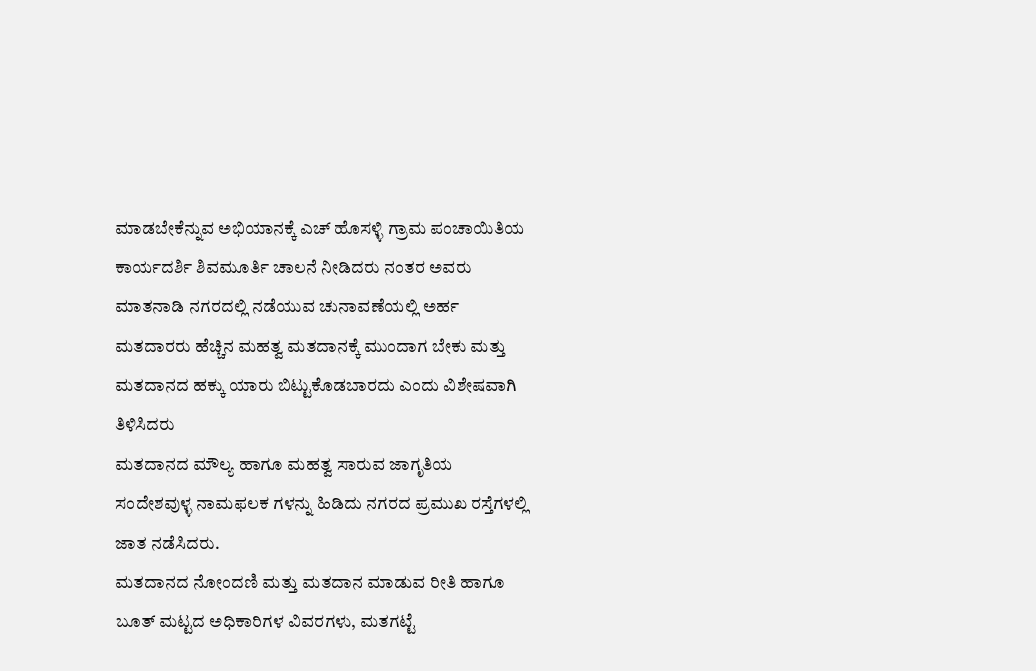ಮಾಡಬೇಕೆನ್ನುವ ಅಭಿಯಾನಕ್ಕೆ ಎಚ್ ಹೊಸಳ್ಳಿ ಗ್ರಾಮ ಪಂಚಾಯಿತಿಯ ಕಾರ್ಯದರ್ಶಿ ಶಿವಮೂರ್ತಿ ಚಾಲನೆ ನೀಡಿದರು ನಂತರ ಅವರು ಮಾತನಾಡಿ ನಗರದಲ್ಲಿ ನಡೆಯುವ ಚುನಾವಣೆಯಲ್ಲಿ ಅರ್ಹ ಮತದಾರರು ಹೆಚ್ಚಿನ ಮಹತ್ವ ಮತದಾನಕ್ಕೆ ಮುಂದಾಗ ಬೇಕು ಮತ್ತು ಮತದಾನದ ಹಕ್ಕು ಯಾರು ಬಿಟ್ಟುಕೊಡಬಾರದು ಎಂದು ವಿಶೇಷವಾಗಿ ತಿಳಿಸಿದರು
ಮತದಾನದ ಮೌಲ್ಯ ಹಾಗೂ ಮಹತ್ವ ಸಾರುವ ಜಾಗೃತಿಯ ಸಂದೇಶವುಳ್ಳ ನಾಮಫಲಕ ಗಳನ್ನು ಹಿಡಿದು ನಗರದ ಪ್ರಮುಖ ರಸ್ತೆಗಳಲ್ಲಿ ಜಾತ ನಡೆಸಿದರು.
ಮತದಾನದ ನೋಂದಣಿ ಮತ್ತು ಮತದಾನ ಮಾಡುವ ರೀತಿ ಹಾಗೂ ಬೂತ್ ಮಟ್ಟದ ಅಧಿಕಾರಿಗಳ ವಿವರಗಳು, ಮತಗಟ್ಟೆ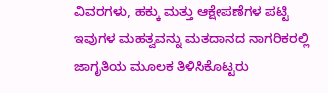ವಿವರಗಳು, ಹಕ್ಕು ಮತ್ತು ಆಕ್ಷೇಪಣೆಗಳ ಪಟ್ಟಿ ಇವುಗಳ ಮಹತ್ವವನ್ನು ಮತದಾನದ ನಾಗರಿಕರಲ್ಲಿ ಜಾಗೃತಿಯ ಮೂಲಕ ತಿಳಿಸಿಕೊಟ್ಟರು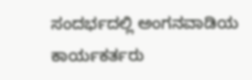ಸಂದರ್ಭದಲ್ಲಿ ಅಂಗನವಾಡಿಯ ಕಾರ್ಯಕರ್ತರು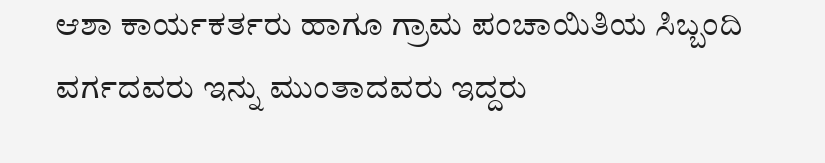ಆಶಾ ಕಾರ್ಯಕರ್ತರು ಹಾಗೂ ಗ್ರಾಮ ಪಂಚಾಯಿತಿಯ ಸಿಬ್ಬಂದಿ ವರ್ಗದವರು ಇನ್ನು ಮುಂತಾದವರು ಇದ್ದರು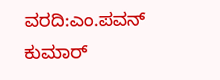ವರದಿ:ಎಂ.ಪವನ್ ಕುಮಾರ್